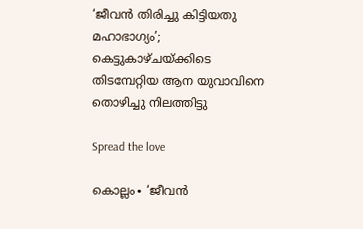‘ജീവൻ തിരിച്ചു കിട്ടിയതു മഹാഭാഗ്യം’; കെട്ടുകാഴ്ചയ്ക്കിടെ തിടമ്പേറ്റിയ ആന യുവാവിനെ തൊഴിച്ചു നിലത്തിട്ടു

Spread the love

കൊല്ലം∙ ‘ജീവൻ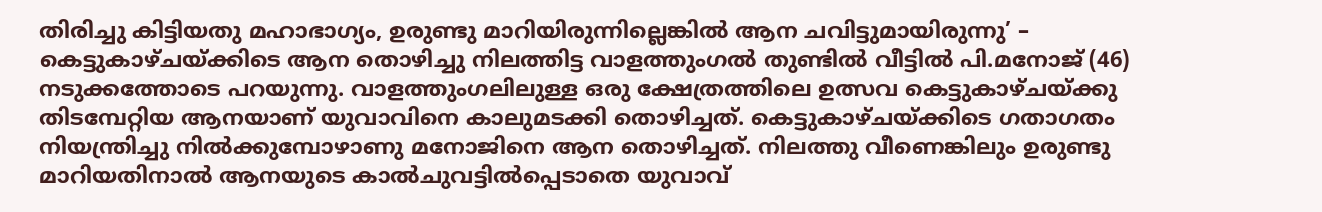തിരിച്ചു കിട്ടിയതു മഹാഭാഗ്യം, ഉരുണ്ടു മാറിയിരുന്നില്ലെങ്കിൽ ആന ചവിട്ടുമായിരുന്നു’ – കെട്ടുകാഴ്ചയ്ക്കിടെ ആന തൊഴിച്ചു നിലത്തിട്ട വാളത്തുംഗൽ തുണ്ടിൽ വീട്ടിൽ പി.മനോജ് (46) നടുക്കത്തോടെ പറയുന്നു. വാളത്തുംഗലിലുള്ള ഒരു ക്ഷേത്രത്തിലെ ഉത്സവ കെട്ടുകാഴ്ചയ്ക്കു തിടമ്പേറ്റിയ ആനയാണ് യുവാവിനെ കാലുമടക്കി തൊഴിച്ചത്. കെട്ടുകാഴ്ചയ്ക്കിടെ ഗതാഗതം നിയന്ത്രിച്ചു നിൽക്കുമ്പോഴാണു മനോജിനെ ആന തൊഴിച്ചത്. നിലത്തു വീണെങ്കിലും ഉരുണ്ടു മാറിയതിനാൽ ആനയുടെ കാൽചുവട്ടിൽപ്പെടാതെ യുവാവ്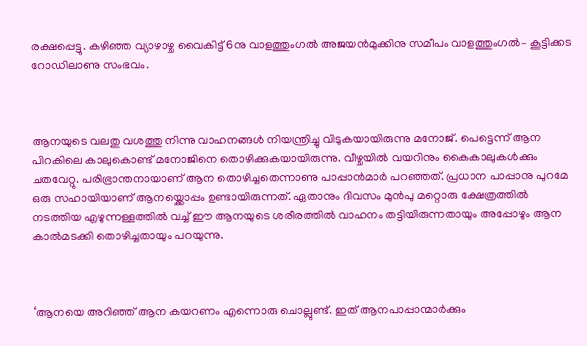രക്ഷപ്പെട്ടു. കഴിഞ്ഞ വ്യാഴാഴ്ച വൈകിട്ട് 6നു വാളത്തുംഗൽ അജയൻമുക്കിനു സമീപം വാളത്തുംഗൽ– കൂട്ടിക്കട റോഡിലാണു സംഭവം.



ആനയുടെ വലതു വശത്തു നിന്നു വാഹനങ്ങൾ നിയന്ത്രിച്ചു വിടുകയായിരുന്നു മനോജ്. പെട്ടെന്ന് ആന പിറകിലെ കാലുകൊണ്ട് മനോജിനെ തൊഴിക്കുകയായിരുന്നു. വീഴ്ചയിൽ വയറിനും കൈകാലുകൾക്കും ചതവേറ്റു. പരിഭ്രാന്തനായാണ് ആന തൊഴിച്ചതെന്നാണു പാപ്പാൻമാർ പറഞ്ഞത്. പ്രധാന പാപ്പാനു പുറമേ ഒരു സഹായിയാണ് ആനയ്ക്കൊപ്പം ഉണ്ടായിരുന്നത്. ഏതാനും ദിവസം മുൻപു മറ്റൊരു ക്ഷേത്രത്തിൽ നടത്തിയ എഴുന്നള്ളത്തിൽ വച്ച് ഈ ആനയുടെ ശരീരത്തിൽ വാഹനം തട്ടിയിരുന്നതായും അപ്പോഴും ആന കാൽമടക്കി തൊഴിച്ചതായും പറയുന്നു.



‘ആനയെ അറിഞ്ഞ് ആന കയറണം എന്നൊരു ചൊല്ലുണ്ട്. ഇത് ആനപാപ്പാന്മാർക്കും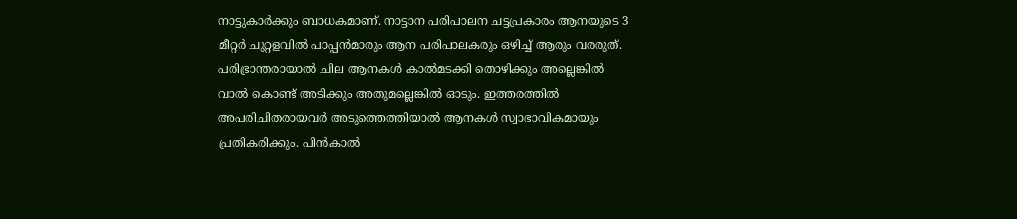നാട്ടുകാർക്കും ബാധകമാണ്. നാട്ടാന പരിപാലന ചട്ടപ്രകാരം ആനയുടെ 3 മീറ്റർ ചുറ്റളവിൽ പാപ്പൻമാരും ആന പരിപാലകരും ഒഴിച്ച് ആരും വരരുത്. പരിഭ്രാന്തരായാൽ ചില ആനകൾ കാൽമടക്കി തൊഴിക്കും അല്ലെങ്കിൽ വാൽ കൊണ്ട് അടിക്കും അതുമല്ലെങ്കിൽ ഒ‍ാടും. ഇത്തരത്തിൽ അപരിചിതരായവർ അടുത്തെത്തിയാൽ ആനകൾ സ്വാഭാവികമായും പ്രതികരിക്കും. പിൻകാൽ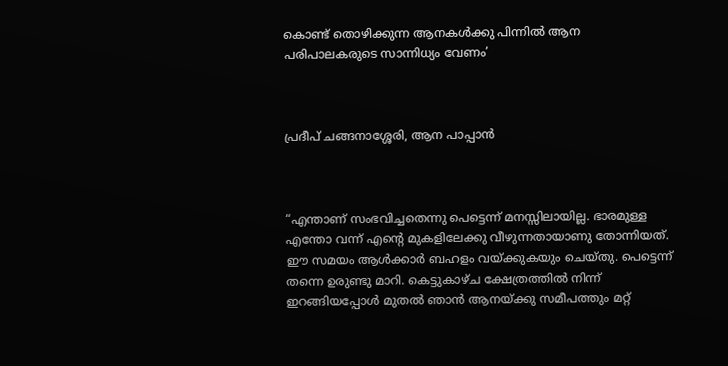കൊണ്ട് തൊഴിക്കുന്ന ആനകൾക്കു പിന്നിൽ ആന പരിപാലകരുടെ സാന്നിധ്യം വേണം’



പ്രദീപ് ചങ്ങനാശ്ശേരി, ആന പാപ്പാൻ



“എന്താണ് സംഭവിച്ചതെന്നു പെട്ടെന്ന് മനസ്സിലായില്ല. ഭാരമുള്ള എന്തോ വന്ന് എന്റെ മുകളിലേക്കു വീഴുന്നതായാണു തോന്നിയത്. ഈ സമയം ആൾക്കാർ ബഹളം വയ്ക്കുകയും ചെയ്തു. പെട്ടെന്ന് തന്നെ ഉരുണ്ടു മാറി. കെട്ടുകാഴ്ച ക്ഷേത്രത്തിൽ നിന്ന് ഇറങ്ങിയപ്പോൾ മുതൽ ഞാൻ ആനയ്ക്കു സമീപത്തും മറ്റ്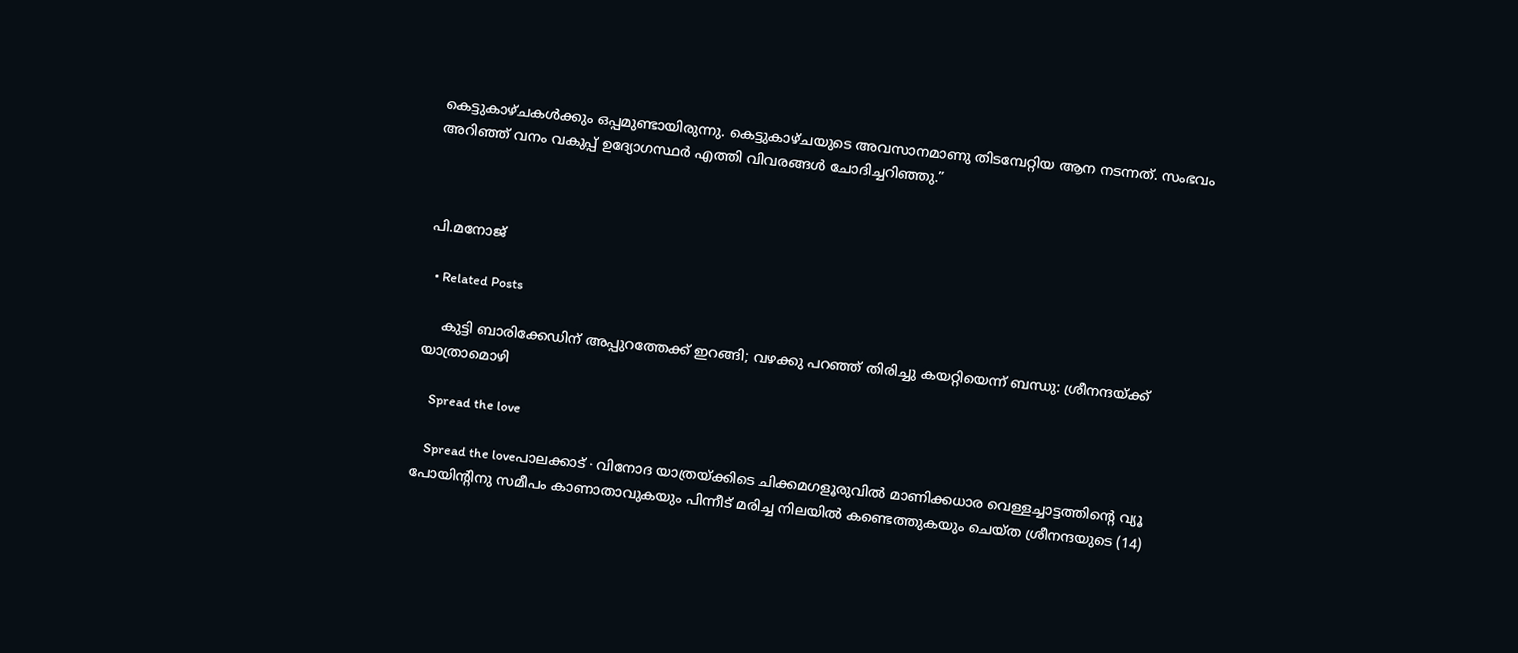കെട്ടുകാഴ്ചകൾക്കും ഒപ്പമുണ്ടായിരുന്നു. കെട്ടുകാഴ്ചയുടെ അവസാനമാണു തിടമ്പേറ്റിയ ആന നടന്നത്. സംഭവം അറിഞ്ഞ് വനം വകുപ്പ് ഉദ്യോഗസ്ഥർ എത്തി വിവരങ്ങൾ ചോദിച്ചറിഞ്ഞു.”



പി.മനോജ്

  • Related Posts

    കുട്ടി ബാരിക്കേഡിന് അപ്പുറത്തേക്ക് ഇറങ്ങി; വഴക്കു പറഞ്ഞ് തിരിച്ചു കയറ്റിയെന്ന് ബന്ധു: ശ്രീനന്ദയ്ക്ക് യാത്രാമൊഴി

    Spread the love

    Spread the loveപാലക്കാട് ∙ വിനോദ യാത്രയ്ക്കിടെ ചിക്കമഗളൂരുവിൽ മാണിക്കധാര വെള്ളച്ചാട്ടത്തിന്റെ വ്യൂ പോയിന്റിനു സമീപം കാണാതാവുകയും പിന്നീട് മരിച്ച നിലയിൽ കണ്ടെത്തുകയും ചെയ്ത ശ്രീനന്ദയുടെ (14)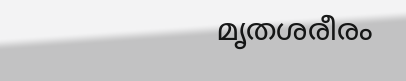മൃതശരീരം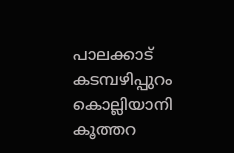പാലക്കാട് കടമ്പഴിപ്പുറം കൊല്ലിയാനി കൂത്തറ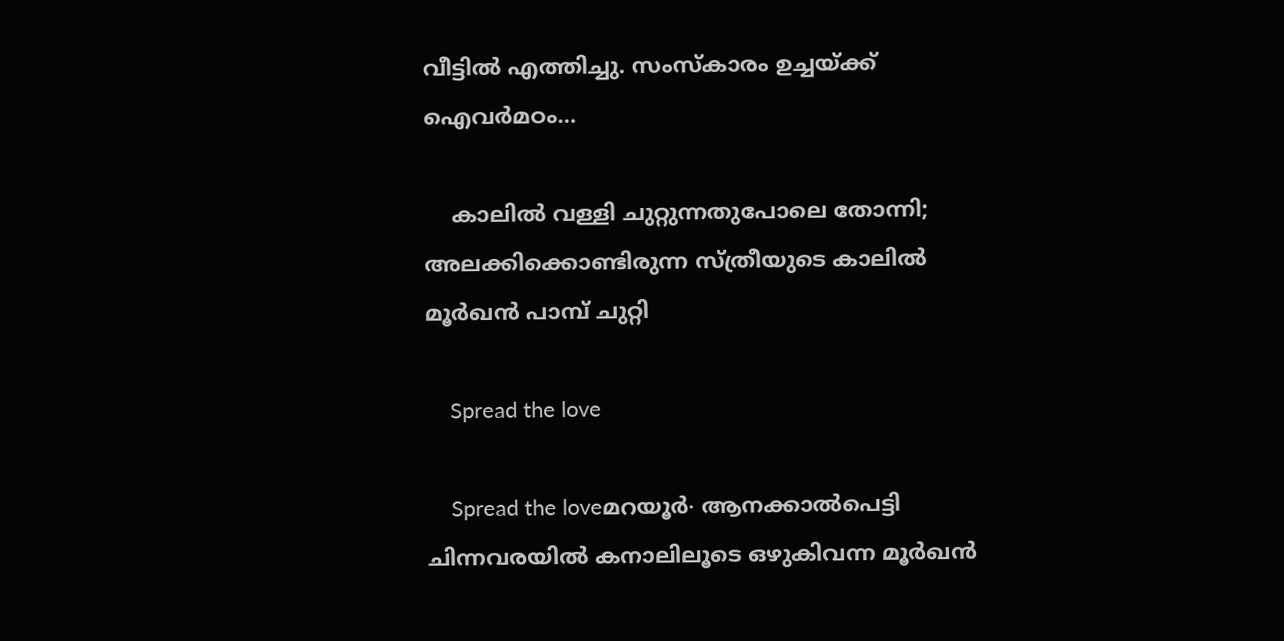വീട്ടിൽ എത്തിച്ചു. സംസ്കാരം ഉച്ചയ്ക്ക് ഐവർമഠം…

    കാലിൽ വള്ളി ചുറ്റുന്നതുപോലെ തോന്നി; അലക്കിക്കൊണ്ടിരുന്ന സ്ത്രീയുടെ കാലിൽ മൂർഖൻ പാമ്പ് ചുറ്റി

    Spread the love

    Spread the loveമറയൂർ∙ ആനക്കാൽപെട്ടി ചിന്നവരയിൽ കനാലിലൂടെ ഒഴുകിവന്ന മൂർഖൻ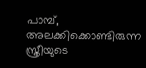പാമ്പ്, അലക്കിക്കൊണ്ടിരുന്ന സ്ത്രീയുടെ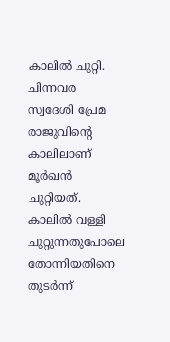കാലിൽ ചുറ്റി. ചിന്നവര സ്വദേശി പ്രേമ രാജുവിന്റെ കാലിലാണ് മൂർഖൻ ചുറ്റിയത്. കാലിൽ വള്ളി ചുറ്റുന്നതുപോലെ തോന്നിയതിനെ തുടർന്ന്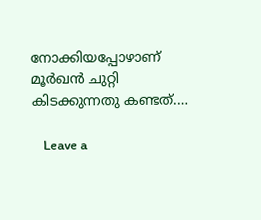നോക്കിയപ്പോഴാണ് മൂർഖൻ ചുറ്റി കിടക്കുന്നതു കണ്ടത്.…

    Leave a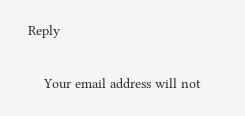Reply

    Your email address will not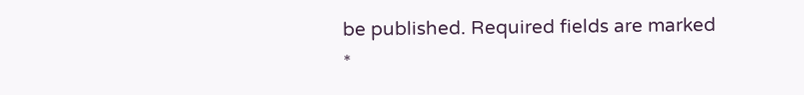be published. Required fields are marked *